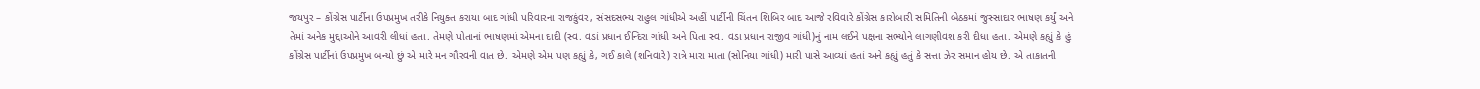જયપુર – કોંગ્રેસ પાર્ટીના ઉપપ્રમુખ તરીકે નિયુક્ત કરાયા બાદ ગાંધી પરિવારના રાજકુંવર, સંસદસભ્ય રાહુલ ગાંધીએ અહીં પાર્ટીની ચિંતન શિબિર બાદ આજે રવિવારે કોંગ્રેસ કારોબારી સમિતિની બેઠકમાં જુસ્સાદાર ભાષણ કર્યું અને તેમાં અનેક મુદ્દાઓને આવરી લીધાં હતા. તેમણે પોતાનાં ભાષણમાં એમના દાદી (સ્વ. વડાં પ્રધાન ઈન્દિરા ગાંધી અને પિતા સ્વ. વડા પ્રધાન રાજીવ ગાંધી)નું નામ લઈને પક્ષના સભ્યોને લાગણીવશ કરી દીધા હતા. એમણે કહ્યું કે હું કોંગ્રેસ પાર્ટીનાં ઉપપ્રમુખ બન્યો છું એ મારે મન ગૌરવની વાત છે. એમણે એમ પણ કહ્યું કે, ગઈ કાલે (શનિવારે) રાત્રે મારા માતા (સોનિયા ગાંધી) મારી પાસે આવ્યાં હતાં અને કહ્યું હતું કે સત્તા ઝેર સમાન હોય છે. એ તાકાતની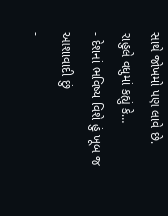સાથે જોખમો પણ લાવે છે.
રાહુલે વધુમાં કહ્યું કે…
- દેશનાં ભવિષ્ય વિશે હું ખૂબ જ આશાવાદી છું
-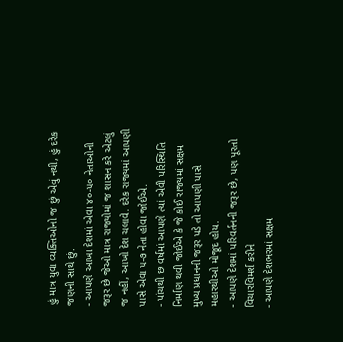હું માત્ર યુવા વ્યક્તિઓનો જ છું એવું નથી, હું દરેક જણની સાથે છું.
- આપણે આખા દેશમાં એવા ૪૦-૫૦ નેતાઓની જરૂર છે જેઓ માત્ર રાજ્યોમાં જ શાસન કરે એટલું જ નહીં, આખો દેશ ચલાવે. દરેક રાજ્યમાં આપણી પાસે એવા ૫-૭ નેતા હોવા જોઈએ.
- પાંચથી છ વર્ષમાં આપણે ત્યાં એવી પરિસ્થિતિ નિર્માણ થવી જોઈએ કે જે કોઈ રાજ્યમાં સક્ષમ મુખ્ય પ્રધાનની જરૂર પડે તો આપણી પાસે મહારથીઓ મોજૂદ હોય.
- આપણે દેશમાં પરિવર્તનની જરૂર છે, પણ પૂરતો વિચારવિમર્શ કરીને
- આપણે દેશભરમાં સક્ષમ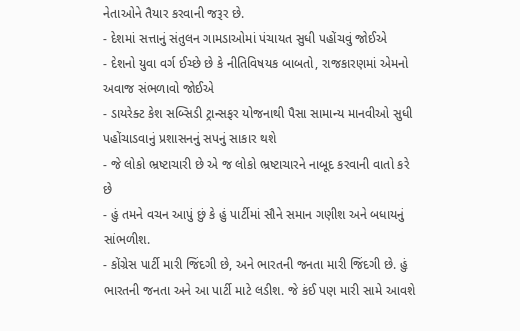નેતાઓને તૈયાર કરવાની જરૂર છે.
- દેશમાં સત્તાનું સંતુલન ગામડાઓમાં પંચાયત સુધી પહોંચવું જોઈએ
- દેશનો યુવા વર્ગ ઈચ્છે છે કે નીતિવિષયક બાબતો, રાજકારણમાં એમનો અવાજ સંભળાવો જોઈએ
- ડાયરેક્ટ કેશ સબ્સિડી ટ્રાન્સફર યોજનાથી પૈસા સામાન્ય માનવીઓ સુધી પહોંચાડવાનું પ્રશાસનનું સપનું સાકાર થશે
- જે લોકો ભ્રષ્ટાચારી છે એ જ લોકો ભ્રષ્ટાચારને નાબૂદ કરવાની વાતો કરે છે
- હું તમને વચન આપું છું કે હું પાર્ટીમાં સૌને સમાન ગણીશ અને બધાયનું સાંભળીશ.
- કોંગ્રેસ પાર્ટી મારી જિંદગી છે, અને ભારતની જનતા મારી જિંદગી છે. હું ભારતની જનતા અને આ પાર્ટી માટે લડીશ. જે કંઈ પણ મારી સામે આવશે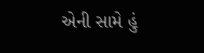એની સામે હું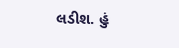લડીશ. હું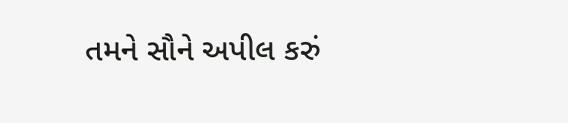તમને સૌને અપીલ કરું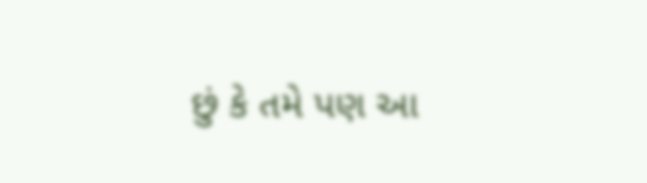છું કે તમે પણ આ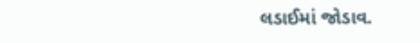લડાઈમાં જોડાવ.